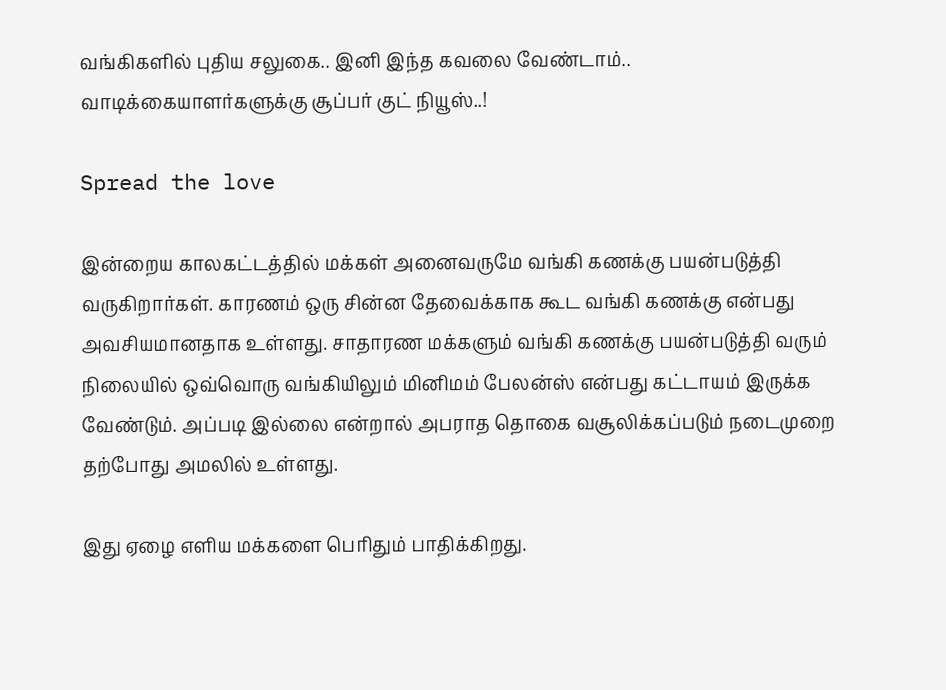வங்கிகளில் புதிய சலுகை.. இனி இந்த கவலை வேண்டாம்.. வாடிக்கையாளர்களுக்கு சூப்பர் குட் நியூஸ்..!

Spread the love

இன்றைய காலகட்டத்தில் மக்கள் அனைவருமே வங்கி கணக்கு பயன்படுத்தி வருகிறார்கள். காரணம் ஒரு சின்ன தேவைக்காக கூட வங்கி கணக்கு என்பது அவசியமானதாக உள்ளது. சாதாரண மக்களும் வங்கி கணக்கு பயன்படுத்தி வரும் நிலையில் ஒவ்வொரு வங்கியிலும் மினிமம் பேலன்ஸ் என்பது கட்டாயம் இருக்க வேண்டும். அப்படி இல்லை என்றால் அபராத தொகை வசூலிக்கப்படும் நடைமுறை தற்போது அமலில் உள்ளது.

இது ஏழை எளிய மக்களை பெரிதும் பாதிக்கிறது.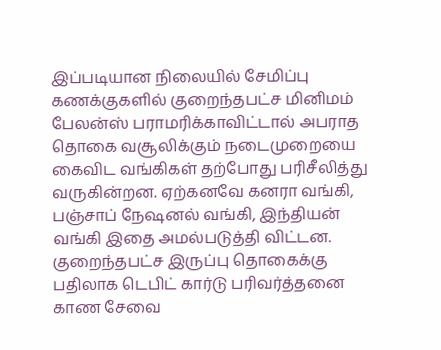இப்படியான நிலையில் சேமிப்பு கணக்குகளில் குறைந்தபட்ச மினிமம் பேலன்ஸ் பராமரிக்காவிட்டால் அபராத தொகை வசூலிக்கும் நடைமுறையை கைவிட வங்கிகள் தற்போது பரிசீலித்து வருகின்றன. ஏற்கனவே கனரா வங்கி, பஞ்சாப் நேஷனல் வங்கி, இந்தியன் வங்கி இதை அமல்படுத்தி விட்டன. குறைந்தபட்ச இருப்பு தொகைக்கு பதிலாக டெபிட் கார்டு பரிவர்த்தனை காண சேவை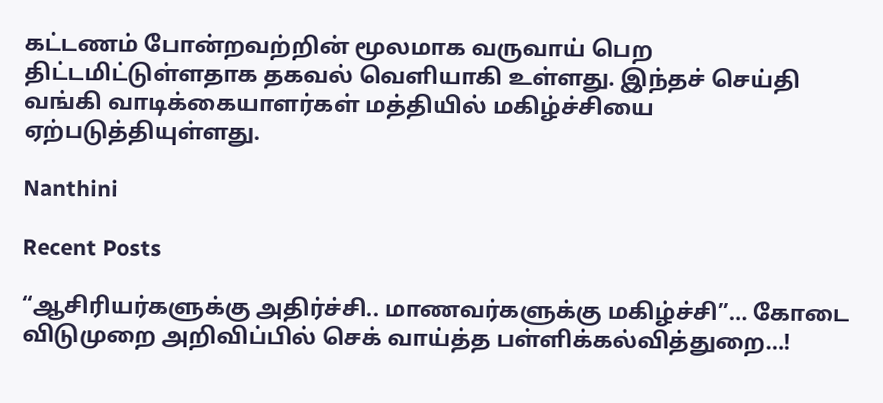கட்டணம் போன்றவற்றின் மூலமாக வருவாய் பெற திட்டமிட்டுள்ளதாக தகவல் வெளியாகி உள்ளது. இந்தச் செய்தி வங்கி வாடிக்கையாளர்கள் மத்தியில் மகிழ்ச்சியை ஏற்படுத்தியுள்ளது.

Nanthini

Recent Posts

“ஆசிரியர்களுக்கு அதிர்ச்சி.. மாணவர்களுக்கு மகிழ்ச்சி”… கோடை விடுமுறை அறிவிப்பில் செக் வாய்த்த பள்ளிக்கல்வித்துறை…!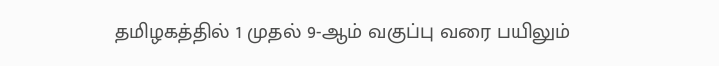தமிழகத்தில் 1 முதல் 9-ஆம் வகுப்பு வரை பயிலும்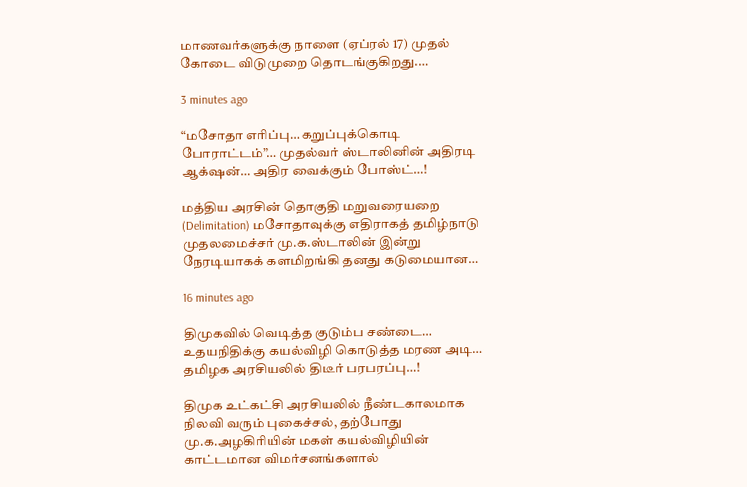மாணவர்களுக்கு நாளை (ஏப்ரல் 17) முதல் கோடை விடுமுறை தொடங்குகிறது.…

3 minutes ago

“மசோதா எரிப்பு… கறுப்புக்கொடி போராட்டம்”… முதல்வர் ஸ்டாலினின் அதிரடி ஆக்‌ஷன்… அதிர வைக்கும் போஸ்ட்…!

மத்திய அரசின் தொகுதி மறுவரையறை (Delimitation) மசோதாவுக்கு எதிராகத் தமிழ்நாடு முதலமைச்சர் மு.க.ஸ்டாலின் இன்று நேரடியாகக் களமிறங்கி தனது கடுமையான…

16 minutes ago

திமுகவில் வெடித்த குடும்ப சண்டை… உதயநிதிக்கு கயல்விழி கொடுத்த மரண அடி… தமிழக அரசியலில் திடீர் பரபரப்பு…!

திமுக உட்கட்சி அரசியலில் நீண்டகாலமாக நிலவி வரும் புகைச்சல், தற்போது மு.க.அழகிரியின் மகள் கயல்விழியின் காட்டமான விமர்சனங்களால்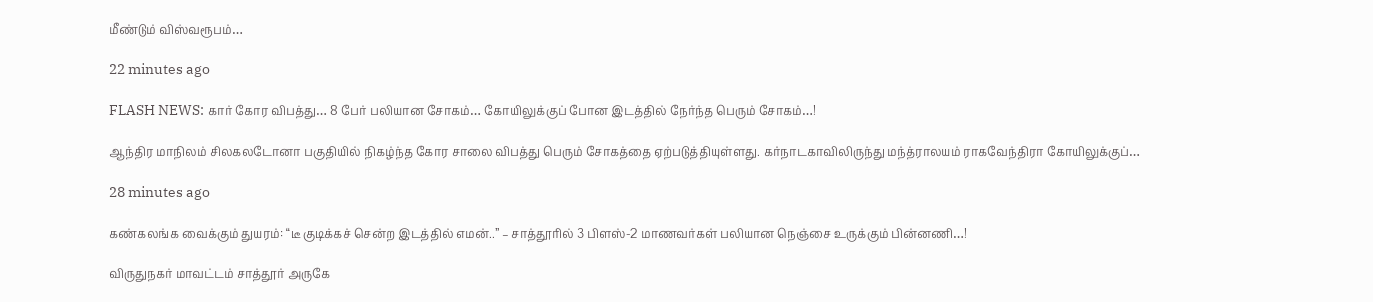மீண்டும் விஸ்வரூபம்…

22 minutes ago

FLASH NEWS: கார் கோர விபத்து… 8 பேர் பலியான சோகம்… கோயிலுக்குப் போன இடத்தில் நேர்ந்த பெரும் சோகம்…!

ஆந்திர மாநிலம் சிலகலடோனா பகுதியில் நிகழ்ந்த கோர சாலை விபத்து பெரும் சோகத்தை ஏற்படுத்தியுள்ளது. கர்நாடகாவிலிருந்து மந்த்ராலயம் ராகவேந்திரா கோயிலுக்குப்…

28 minutes ago

கண்கலங்க வைக்கும் துயரம்: “டீ குடிக்கச் சென்ற இடத்தில் எமன்..” – சாத்தூரில் 3 பிளஸ்-2 மாணவர்கள் பலியான நெஞ்சை உருக்கும் பின்னணி…!

விருதுநகர் மாவட்டம் சாத்தூர் அருகே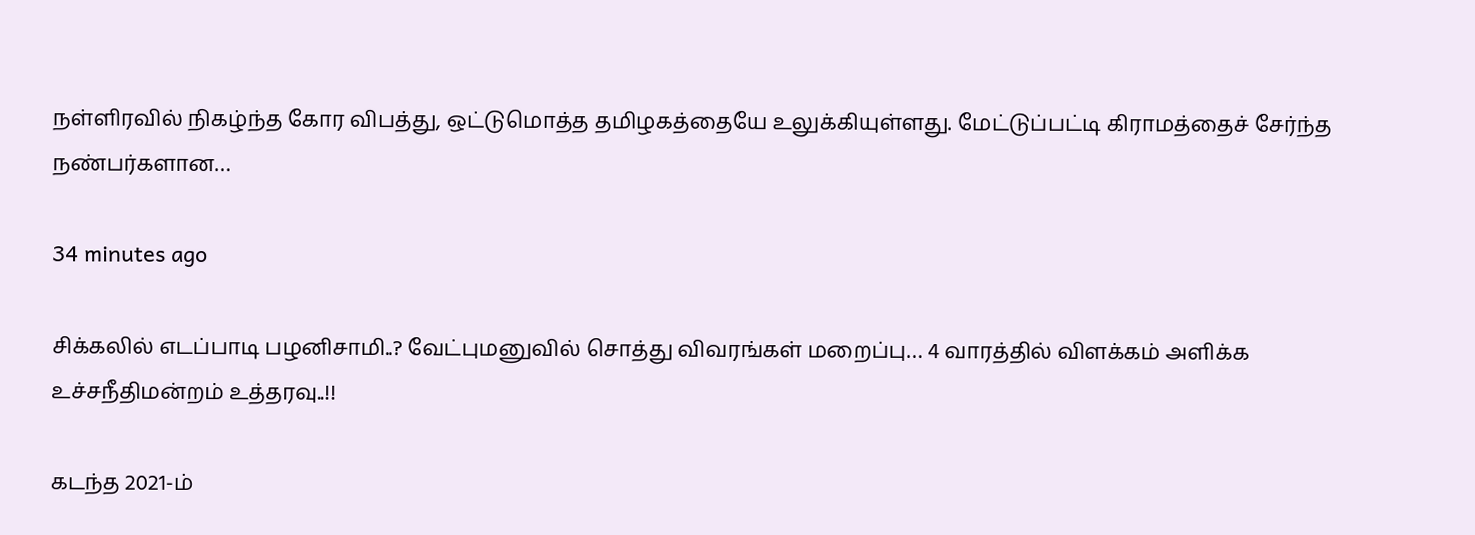நள்ளிரவில் நிகழ்ந்த கோர விபத்து, ஒட்டுமொத்த தமிழகத்தையே உலுக்கியுள்ளது. மேட்டுப்பட்டி கிராமத்தைச் சேர்ந்த நண்பர்களான…

34 minutes ago

சிக்கலில் எடப்பாடி பழனிசாமி..? வேட்புமனுவில் சொத்து விவரங்கள் மறைப்பு… 4 வாரத்தில் விளக்கம் அளிக்க உச்சநீதிமன்றம் உத்தரவு..!!

கடந்த 2021-ம்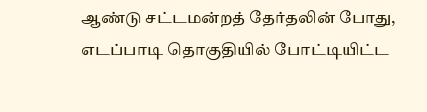ஆண்டு சட்டமன்றத் தேர்தலின் போது, எடப்பாடி தொகுதியில் போட்டியிட்ட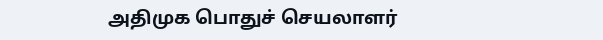அதிமுக பொதுச் செயலாளர்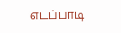எடப்பாடி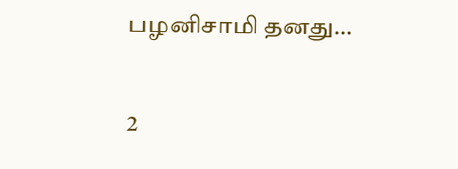பழனிசாமி தனது…

2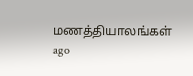மணத்தியாலங்கள் ago